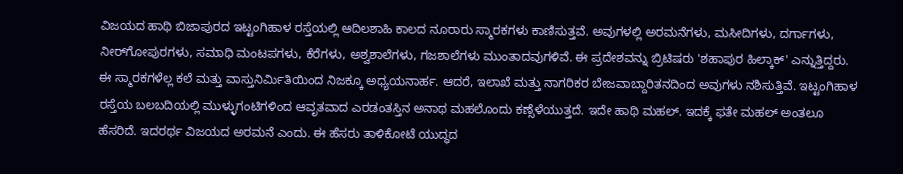ವಿಜಯದ ಹಾಥಿ ಬಿಜಾಪುರದ ಇಟ್ಟಂಗಿಹಾಳ ರಸ್ತೆಯಲ್ಲಿ ಆದಿಲಶಾಹಿ ಕಾಲದ ನೂರಾರು ಸ್ಮಾರಕಗಳು ಕಾಣಿಸುತ್ತವೆ. ಅವುಗಳಲ್ಲಿ ಅರಮನೆಗಳು, ಮಸೀದಿಗಳು, ದರ್ಗಾಗಳು, ನೀರ್‌ಗೋಪುರಗಳು, ಸಮಾಧಿ ಮಂಟಪಗಳು, ಕೆರೆಗಳು, ಅಶ್ವಶಾಲೆಗಳು, ಗಜಶಾಲೆಗಳು ಮುಂತಾದವುಗಳಿವೆ. ಈ ಪ್ರದೇಶವನ್ನು ಬ್ರಿಟಿಷರು 'ಶಹಾಪುರ ಹಿಲ್ಕಾಕ್‌' ಎನ್ನುತ್ತಿದ್ದರು. ಈ ಸ್ಮಾರಕಗಳೆಲ್ಲ ಕಲೆ ಮತ್ತು ವಾಸ್ತುನಿರ್ಮಿತಿಯಿಂದ ನಿಜಕ್ಕೂ ಅಧ್ಯಯನಾರ್ಹ. ಆದರೆ, ಇಲಾಖೆ ಮತ್ತು ನಾಗರಿಕರ ಬೇಜವಾಬ್ದಾರಿತನದಿಂದ ಅವುಗಳು ನಶಿಸುತ್ತಿವೆ. ಇಟ್ಟಂಗಿಹಾಳ ರಸ್ತೆಯ ಬಲಬದಿಯಲ್ಲಿ ಮುಳ್ಳುಗಂಟಿಗಳಿಂದ ಆವೃತವಾದ ಎರಡಂತಸ್ತಿನ ಅನಾಥ ಮಹಲೊಂದು ಕಣ್ಸೆಳೆಯುತ್ತದೆ. ಇದೇ ಹಾಥಿ ಮಹಲ್. ಇದಕ್ಕೆ ಫತೇ ಮಹಲ್ ಅಂತಲೂ ಹೆಸರಿದೆ. ಇದರರ್ಥ ವಿಜಯದ ಅರಮನೆ ಎಂದು. ಈ ಹೆಸರು ತಾಳಿಕೋಟೆ ಯುದ್ಧದ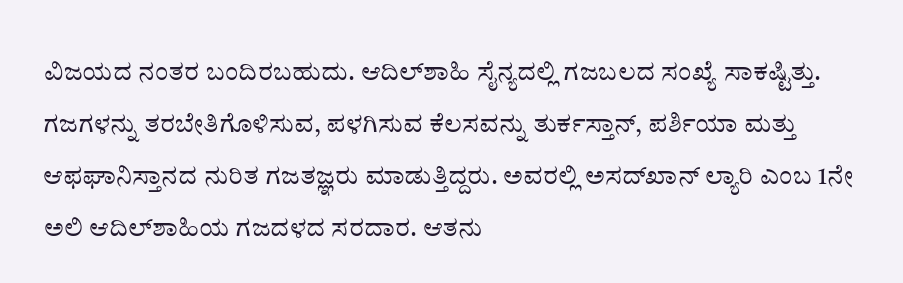ವಿಜಯದ ನಂತರ ಬಂದಿರಬಹುದು. ಆದಿಲ್‌ಶಾಹಿ ಸೈನ್ಯದಲ್ಲಿ ಗಜಬಲದ ಸಂಖ್ಯೆ ಸಾಕಷ್ಟಿತ್ತು. ಗಜಗಳನ್ನು ತರಬೇತಿಗೊಳಿಸುವ, ಪಳಗಿಸುವ ಕೆಲಸವನ್ನು ತುರ್ಕಸ್ತಾನ್, ಪರ್ಶಿಯಾ ಮತ್ತು ಆಫಘಾನಿಸ್ತಾನದ ನುರಿತ ಗಜತಜ್ಞರು ಮಾಡುತ್ತಿದ್ದರು. ಅವರಲ್ಲಿ ಅಸದ್‌ಖಾನ್ ಲ್ಯಾರಿ ಎಂಬ 1ನೇ ಅಲಿ ಆದಿಲ್‌ಶಾಹಿಯ ಗಜದಳದ ಸರದಾರ. ಆತನು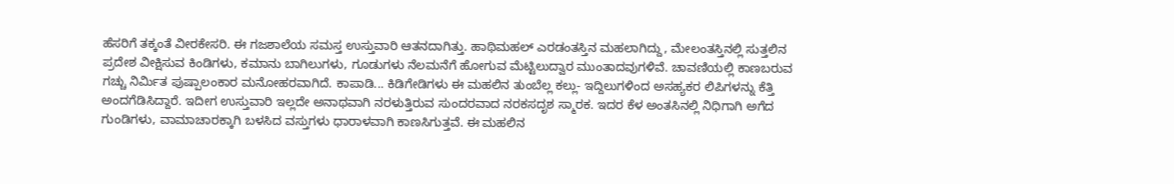ಹೆಸರಿಗೆ ತಕ್ಕಂತೆ ವೀರಕೇಸರಿ. ಈ ಗಜಶಾಲೆಯ ಸಮಸ್ತ ಉಸ್ತುವಾರಿ ಆತನದಾಗಿತ್ತು. ಹಾಥಿಮಹಲ್ ಎರಡಂತಸ್ತಿನ ಮಹಲಾಗಿದ್ದು, ಮೇಲಂತಸ್ತಿನಲ್ಲಿ ಸುತ್ತಲಿನ ಪ್ರದೇಶ ವೀಕ್ಷಿಸುವ ಕಿಂಡಿಗಳು, ಕಮಾನು ಬಾಗಿಲುಗಳು, ಗೂಡುಗಳು ನೆಲಮನೆಗೆ ಹೋಗುವ ಮೆಟ್ಟಿಲುದ್ವಾರ ಮುಂತಾದವುಗಳಿವೆ. ಚಾವಣಿಯಲ್ಲಿ ಕಾಣಬರುವ ಗಚ್ಚು ನಿರ್ಮಿತ ಪುಷ್ಪಾಲಂಕಾರ ಮನೋಹರವಾಗಿದೆ. ಕಾಪಾಡಿ... ಕಿಡಿಗೇಡಿಗಳು ಈ ಮಹಲಿನ ತುಂಬೆಲ್ಲ ಕಲ್ಲು- ಇದ್ದಿಲುಗಳಿಂದ ಅಸಹ್ಯಕರ ಲಿಪಿಗಳನ್ನು ಕೆತ್ತಿ ಅಂದಗೆಡಿಸಿದ್ದಾರೆ. ಇದೀಗ ಉಸ್ತುವಾರಿ ಇಲ್ಲದೇ ಅನಾಥವಾಗಿ ನರಳುತ್ತಿರುವ ಸುಂದರವಾದ ನರಕಸದೃಶ ಸ್ಮಾರಕ. ಇದರ ಕೆಳ ಅಂತಸಿನಲ್ಲಿ ನಿಧಿಗಾಗಿ ಅಗೆದ ಗುಂಡಿಗಳು, ವಾಮಾಚಾರಕ್ಕಾಗಿ ಬಳಸಿದ ವಸ್ತುಗಳು ಧಾರಾಳವಾಗಿ ಕಾಣಸಿಗುತ್ತವೆ. ಈ ಮಹಲಿನ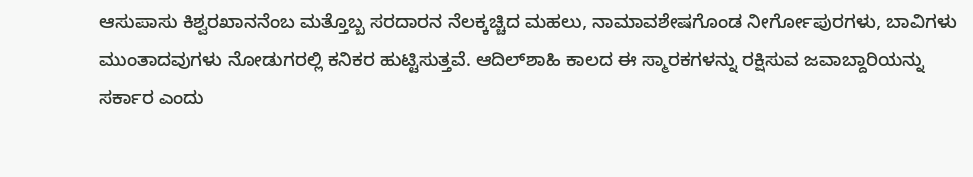ಆಸುಪಾಸು ಕಿಶ್ವರಖಾನನೆಂಬ ಮತ್ತೊಬ್ಬ ಸರದಾರನ ನೆಲಕ್ಕಚ್ಚಿದ ಮಹಲು, ನಾಮಾವಶೇಷಗೊಂಡ ನೀರ್ಗೋಪುರಗಳು, ಬಾವಿಗಳು ಮುಂತಾದವುಗಳು ನೋಡುಗರಲ್ಲಿ ಕನಿಕರ ಹುಟ್ಟಿಸುತ್ತವೆ. ಆದಿಲ್‌ಶಾಹಿ ಕಾಲದ ಈ ಸ್ಮಾರಕಗಳನ್ನು ರಕ್ಷಿಸುವ ಜವಾಬ್ದಾರಿಯನ್ನು ಸರ್ಕಾರ ಎಂದು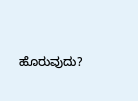ಹೊರುವುದು?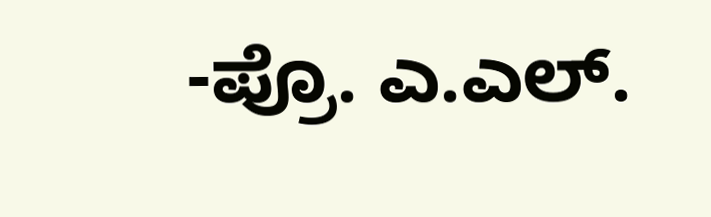-ಪ್ರೊ. ಎ.ಎಲ್.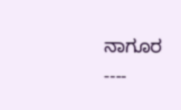ನಾಗೂರ ----